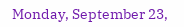Monday, September 23,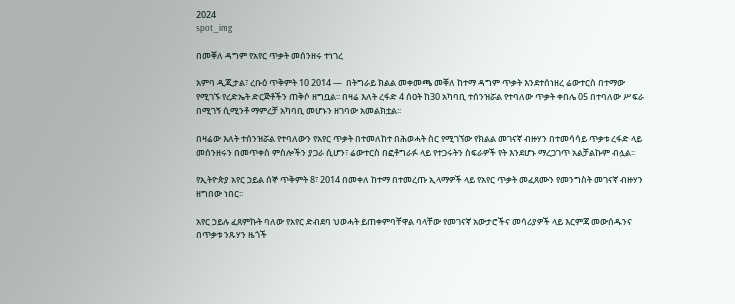2024
spot_img

በመቐለ ዳግም የአየር ጥቃት መሰንዘሩ ተነገረ

አምባ ዲጂታል፣ ረቡዕ ጥቅምት 10 2014 ―  በትግራይ ክልል መቀመጫ መቐለ ከተማ ዳግም ጥቃት እንደተሰነዘረ ሬውተርስ በተማው የሚገኙ የረድኤት ድርጅቶችን ጠቅሶ ዘግቧል፡፡ በዛሬ እለት ረፋድ 4 ሰዐት ከ30 አካባቢ ተሰንዝሯል የተባለው ጥቃት ቀበሌ 05 በተባለው ሥፍራ በሚገኝ ሲሚንቶ ማምረቻ አካባቢ መሆኑን ዘገባው አመልክቷል፡፡

በዛሬው እለት ተሰንዝሯል የተባለውን የአየር ጥቃት በተመለከተ በሕወሓት ስር የሚገኘው የክልል መገናኛ ብዙሃን በተመሳሳይ ጥቃቱ ረፋድ ላይ መሰንዘሩን በመጥቀስ ምስሎችን ያጋራ ሲሆን፣ ሬውተርስ በፎቶግራፉ ላይ የተጋሩትን ስፍራዎች የት እንደሆኑ ማረጋገጥ አልቻልኩም ብሏል፡፡

የኢትዮጵያ አየር ኃይል ሰኞ ጥቅምት 8፣ 2014 በመቀለ ከተማ በተመረጡ ኢላማዎች ላይ የአየር ጥቃት መፈጸሙን የመንግስት መገናኛ ብዙሃን ዘግበው ነበር፡፡

አየር ኃይሉ ፈጸምኩት ባለው የአየር ድብደባ ህወሓት ይጠቀምባቸዋል ባላቸው የመገናኛ አውታሮችና መሳሪያዎች ላይ እርምጃ መውሰዱንና በጥቃቱ ንጹሃን ዜጎች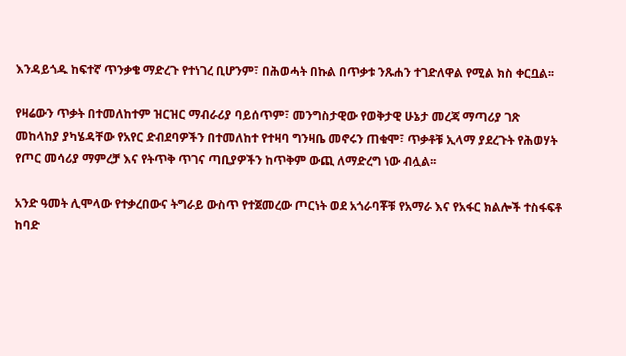እንዳይጎዱ ከፍተኛ ጥንቃቄ ማድረጉ የተነገረ ቢሆንም፣ በሕወሓት በኩል በጥቃቱ ንጹሐን ተገድለዋል የሚል ክስ ቀርቧል፡፡

የዛሬውን ጥቃት በተመለከተም ዝርዝር ማብራሪያ ባይሰጥም፣ መንግስታዊው የወቅታዊ ሁኔታ መረጃ ማጣሪያ ገጽ መከላከያ ያካሄዳቸው የአየር ድብደባዎችን በተመለከተ የተዛባ ግንዛቤ መኖሩን ጠቁሞ፣ ጥቃቶቹ ኢላማ ያደረጉት የሕወሃት የጦር መሳሪያ ማምረቻ እና የትጥቅ ጥገና ጣቢያዎችን ከጥቅም ውጪ ለማድረግ ነው ብሏል፡፡

አንድ ዓመት ሊሞላው የተቃረበውና ትግራይ ውስጥ የተጀመረው ጦርነት ወደ አጎራባቾቹ የአማራ እና የአፋር ክልሎች ተስፋፍቶ ከባድ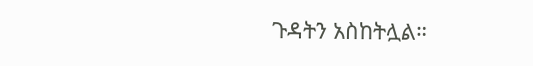ጉዳትን አስከትሏል።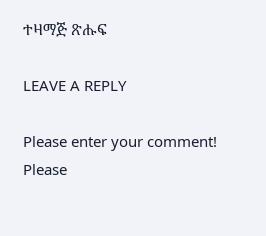ተዛማጅ ጽሑፍ

LEAVE A REPLY

Please enter your comment!
Please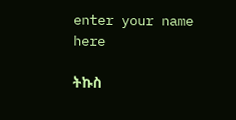enter your name here

ትኩስ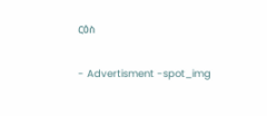ርዕስ

- Advertisment -spot_img